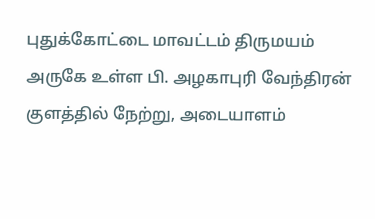புதுக்கோட்டை மாவட்டம் திருமயம் அருகே உள்ள பி. அழகாபுரி வேந்திரன் குளத்தில் நேற்று, அடையாளம்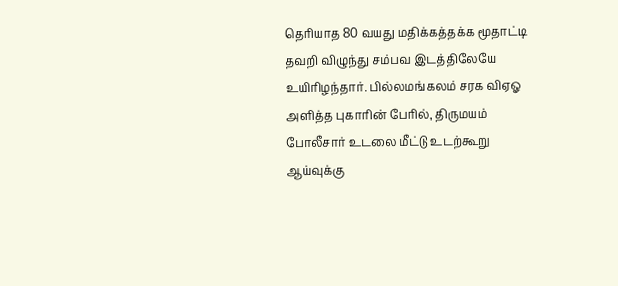தெரியாத 80 வயது மதிக்கத்தக்க மூதாட்டி தவறி விழுந்து சம்பவ இடத்திலேயே உயிரிழந்தார். பில்லமங்கலம் சரக விஏஓ அளித்த புகாரின் பேரில், திருமயம் போலீசார் உடலை மீட்டு உடற்கூறு ஆய்வுக்கு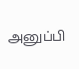அனுப்பி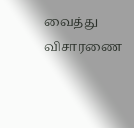வைத்து விசாரணை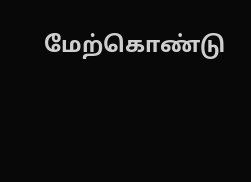மேற்கொண்டு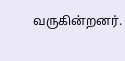வருகின்றனர்.